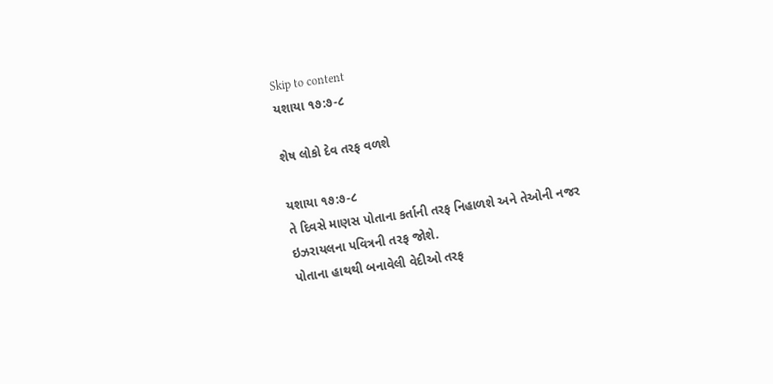Skip to content
યશાયા ૧૭:૭-૮

શેષ લોકો દેવ તરફ વળશે

યશાયા ૧૭:૭-૮
તે દિવસે માણસ પોતાના કર્તાની તરફ નિહાળશે અને તેઓની નજર ઇઝરાયલના પવિત્રની તરફ જોશે.
પોતાના હાથથી બનાવેલી વેદીઓ તરફ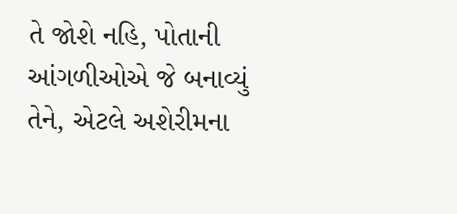તે જોશે નહિ, પોતાની આંગળીઓએ જે બનાવ્યું તેને, એટલે અશેરીમના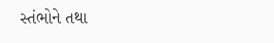સ્તંભોને તથા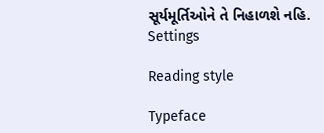સૂર્યમૂર્તિઓને તે નિહાળશે નહિ.
Settings

Reading style

Typeface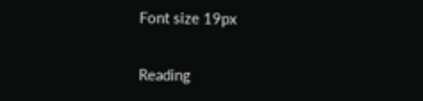Font size 19px

Reading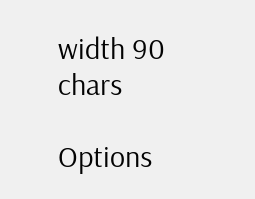width 90 chars

Options